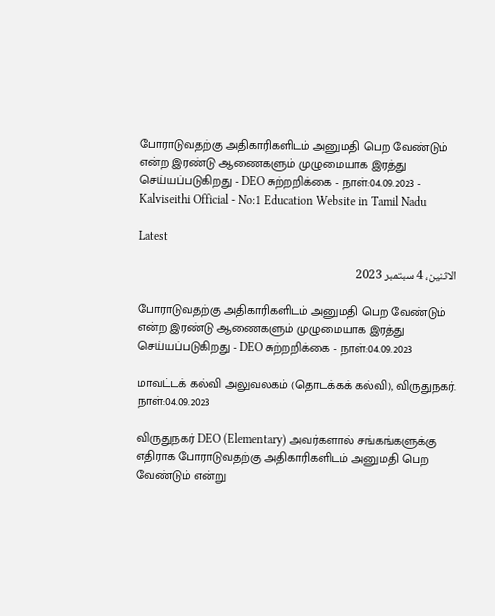போராடுவதற்கு அதிகாரிகளிடம் அனுமதி பெற வேண்டும் என்ற இரண்டு ஆணைகளும் முழுமையாக இரத்து செய்யப்படுகிறது - DEO சுற்றறிக்கை - நாள்:04.09.2023 - Kalviseithi Official - No:1 Education Website in Tamil Nadu

Latest

الاثنين، 4 سبتمبر 2023

போராடுவதற்கு அதிகாரிகளிடம் அனுமதி பெற வேண்டும் என்ற இரண்டு ஆணைகளும் முழுமையாக இரத்து செய்யப்படுகிறது - DEO சுற்றறிக்கை - நாள்:04.09.2023

மாவட்டக் கல்வி அலுவலகம் (தொடக்கக் கல்வி), விருதுநகர். நாள்:04.09.2023

விருதுநகர் DEO (Elementary) அவர்களால் சங்கங்களுக்கு எதிராக போராடுவதற்கு அதிகாரிகளிடம் அனுமதி பெற வேண்டும் என்று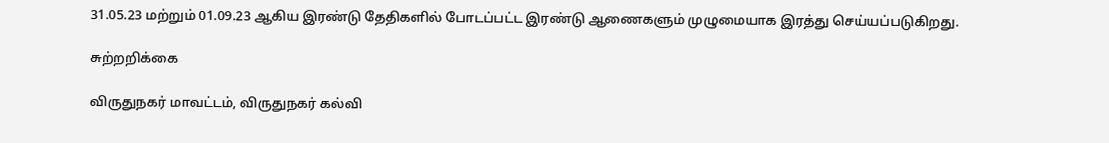31.05.23 மற்றும் 01.09.23 ஆகிய இரண்டு தேதிகளில் போடப்பட்ட இரண்டு ஆணைகளும் முழுமையாக இரத்து செய்யப்படுகிறது.

சுற்றறிக்கை

விருதுநகர் மாவட்டம், விருதுநகர் கல்வி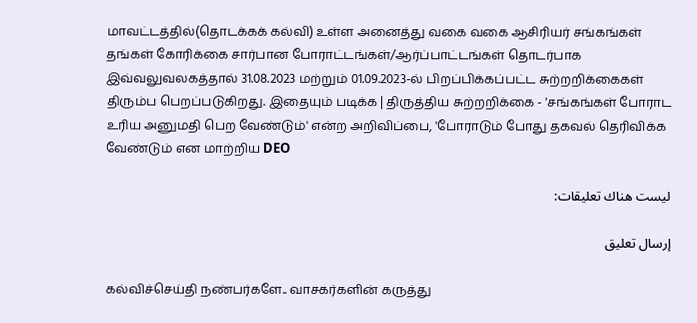மாவட்டத்தில்(தொடக்கக் கல்வி) உள்ள அனைத்து வகை வகை ஆசிரியர் சங்கங்கள் தங்கள் கோரிக்கை சார்பான போராட்டங்கள்/ஆர்ப்பாட்டங்கள் தொடர்பாக இவ்வலுவலகத்தால் 31.08.2023 மற்றும் 01.09.2023-ல் பிறப்பிக்கப்பட்ட சுற்றறிக்கைகள் திரும்ப பெறப்படுகிறது. இதையும் படிக்க | திருத்திய சுற்றறிக்கை - 'சங்கங்கள் போராட உரிய அனுமதி பெற வேண்டும்' என்ற அறிவிப்பை, 'போராடும் போது தகவல் தெரிவிக்க வேண்டும் என மாற்றிய DEO

ليست هناك تعليقات:

إرسال تعليق

கல்விச்செய்தி நண்பர்களே.. வாசகர்களின் கருத்து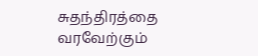சுதந்திரத்தை வரவேற்கும்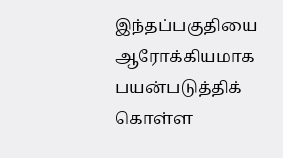இந்தப்பகுதியை ஆரோக்கியமாக பயன்படுத்திக் கொள்ள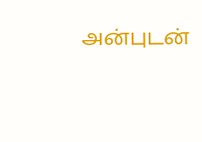அன்புடன்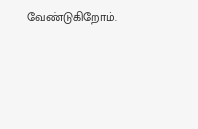வேண்டுகிறோம்.